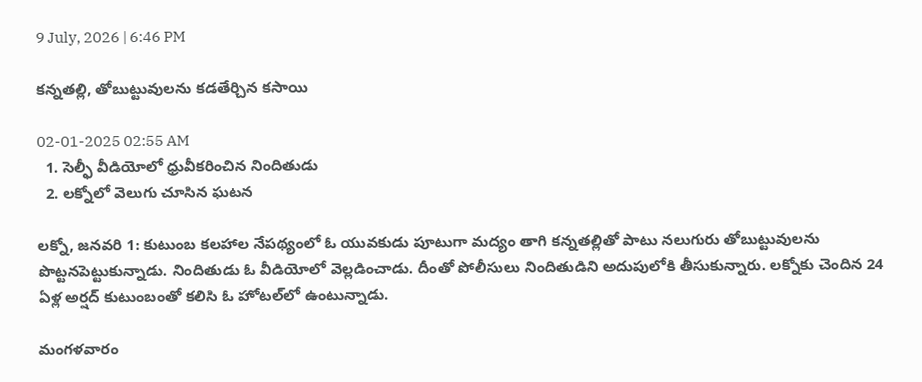9 July, 2026 | 6:46 PM

కన్నతల్లి, తోబుట్టువులను కడతేర్చిన కసాయి

02-01-2025 02:55 AM
  1. సెల్ఫీ వీడియోలో ధ్రువీకరించిన నిందితుడు
  2. లక్నోలో వెలుగు చూసిన ఘటన

లక్నో, జనవరి 1: కుటుంబ కలహాల నేపథ్యంలో ఓ యువకుడు పూటుగా మద్యం తాగి కన్నతల్లితో పాటు నలుగురు తోబుట్టువులను పొట్టనపెట్టుకున్నాడు. నిందితుడు ఓ వీడియోలో వెల్లడించాడు. దీంతో పోలీసులు నిందితుడిని అదుపులోకి తీసుకున్నారు. లక్నోకు చెందిన 24 ఏళ్ల అర్షద్ కుటుంబంతో కలిసి ఓ హోటల్‌లో ఉంటున్నాడు.

మంగళవారం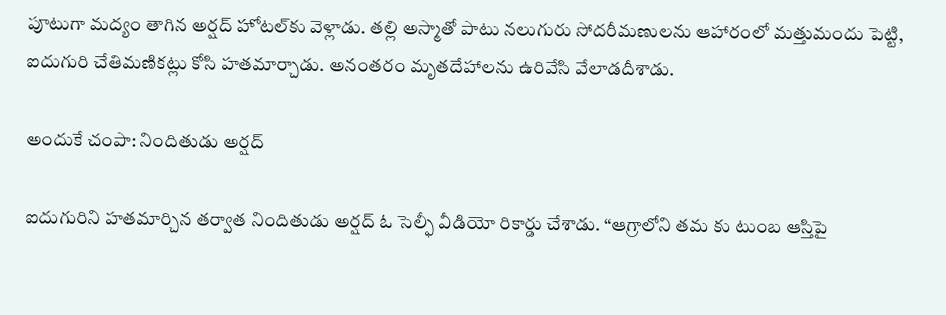పూటుగా మద్యం తాగిన అర్షద్ హోటల్‌కు వెళ్లాడు. తల్లి అస్మాతో పాటు నలుగురు సోదరీమణులను ఆహారంలో మత్తుమందు పెట్టి, ఐదుగురి చేతిమణికట్లు కోసి హతమార్చాడు. అనంతరం మృతదేహాలను ఉరివేసి వేలాడదీశాడు.

అందుకే చంపా: నిందితుడు అర్షద్

ఐదుగురిని హతమార్చిన తర్వాత నిందితుడు అర్షద్ ఓ సెల్ఫీ వీడియో రికార్డు చేశాడు. “ఆగ్రాలోని తమ కు టుంబ ఆస్తిపై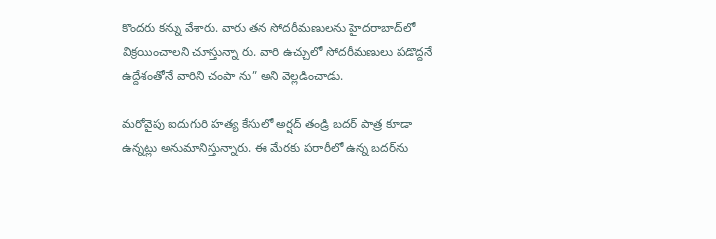కొందరు కన్ను వేశారు. వారు తన సోదరీమణులను హైదరాబాద్‌లో విక్రయించాలని చూస్తున్నా రు. వారి ఉచ్చులో సోదరీమణులు పడొద్దనే ఉద్దేశంతోనే వారిని చంపా ను” అని వెల్లడించాడు.

మరోవైపు ఐదుగురి హత్య కేసులో అర్షద్ తండ్రి బదర్ పాత్ర కూడా ఉన్నట్లు అనుమానిస్తున్నారు. ఈ మేరకు పరారీలో ఉన్న బదర్‌ను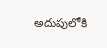అదుపులోకి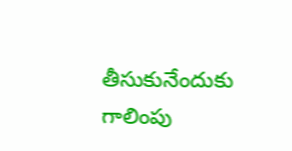తీసుకునేందుకు గాలింపు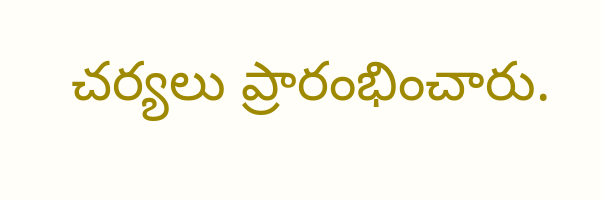చర్యలు ప్రారంభించారు.